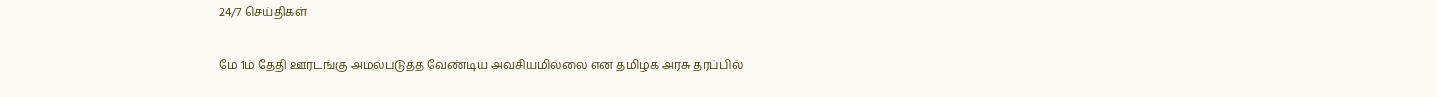24/7 செய்திகள்

மே 1ம் தேதி ஊரடங்கு அமல்படுத்த வேண்டிய அவசியமில்லை என தமிழக அரசு தரப்பில்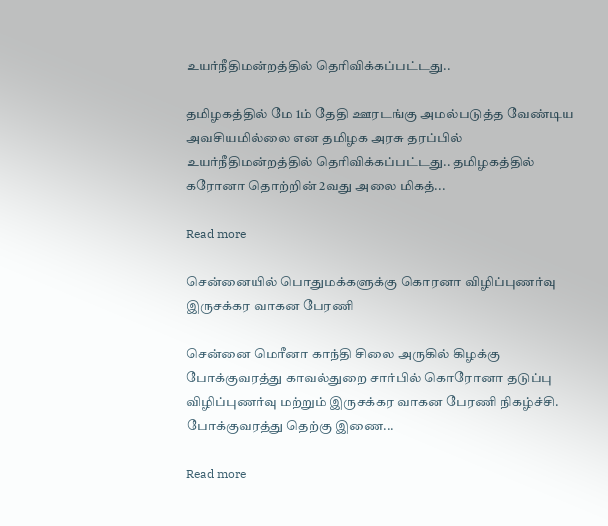உயர்நீதிமன்றத்தில் தெரிவிக்கப்பட்டது..

தமிழகத்தில் மே 1ம் தேதி ஊரடங்கு அமல்படுத்த வேண்டிய அவசியமில்லை என தமிழக அரசு தரப்பில் உயர்நீதிமன்றத்தில் தெரிவிக்கப்பட்டது.. தமிழகத்தில் கரோனா தொற்றின் 2வது அலை மிகத்...

Read more

சென்னையில் பொதுமக்களுக்கு கொரனா விழிப்புணர்வு இருசக்கர வாகன பேரணி

சென்னை மெரீனா காந்தி சிலை அருகில் கிழக்‌‌‌கு போக்குவரத்து காவல்துறை சார்பில் கொரோனா தடுப்பு விழிப்புணர்வு மற்றும் இருசக்கர வாகன பேரணி நிகழ்ச்சி. போக்குவரத்து தெற்‌‌‌கு இணை...

Read more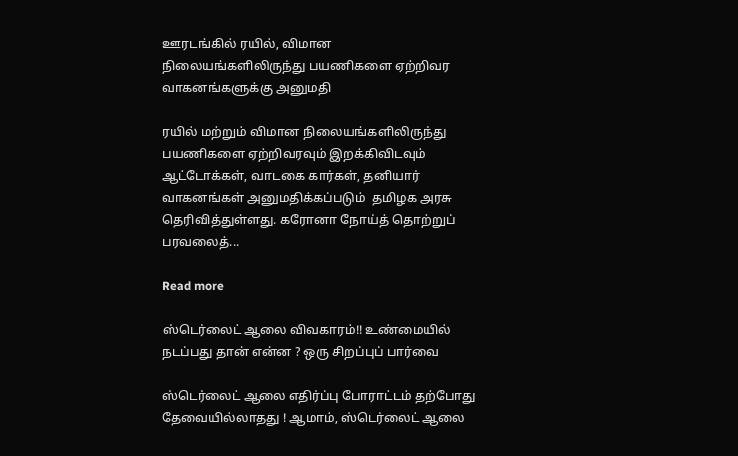ஊரடங்கில் ரயில், விமான நிலையங்களிலிருந்து பயணிகளை ஏற்றிவர வாகனங்களுக்கு அனுமதி

ரயில் மற்றும் விமான நிலையங்களிலிருந்து பயணிகளை ஏற்றிவரவும் இறக்கிவிடவும் ஆட்டோக்கள், வாடகை கார்கள், தனியார் வாகனங்கள் அனுமதிக்கப்படும்  தமிழக அரசு தெரிவித்துள்ளது. கரோனா நோய்த் தொற்றுப் பரவலைத்...

Read more

ஸ்டெர்லைட் ஆலை விவகாரம்!! உண்மையில் நடப்பது தான் என்ன ? ஒரு சிறப்புப் பார்வை

ஸ்டெர்லைட் ஆலை எதிர்ப்பு போராட்டம் தற்போது தேவையில்லாதது ! ஆமாம், ஸ்டெர்லைட் ஆலை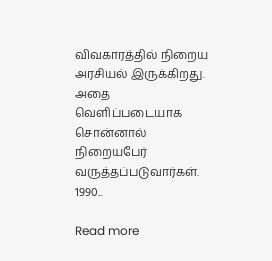விவகாரத்தில் நிறைய அரசியல் இருக்கிறது. அதை வெளிப்படையாக சொன்னால் நிறையபேர் வருத்தப்படுவார்கள். 1990...

Read more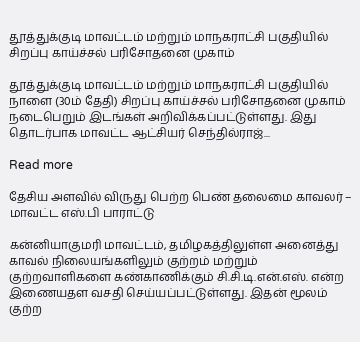தூத்துக்குடி மாவட்டம் மற்றும் மாநகராட்சி பகுதியில் சிறப்பு காய்ச்சல் பரிசோதனை முகாம்

தூத்துக்குடி மாவட்டம் மற்றும் மாநகராட்சி பகுதியில் நாளை (30ம் தேதி) சிறப்பு காய்ச்சல் பரிசோதனை முகாம் நடைபெறும் இடங்கள் அறிவிக்கப்பட்டுள்ளது. இது தொடர்பாக மாவட்ட ஆட்சியர் செந்தில்ராஜ்...

Read more

தேசிய அளவில் விருது பெற்ற பெண் தலைமை காவலர் – மாவட்‌‌‌ட எஸ்.பி பாராட்டு

கன்னியாகுமரி மாவட்டம், தமிழகத்திலுள்ள அனைத்து காவல் நிலையங்களிலும் குற்றம் மற்றும் குற்றவாளிகளை கண்காணிக்கும் சி.சி.டி.என்.எஸ். என்ற இணையதள வசதி செய்யப்பட்டுள்ளது. இதன் மூலம் குற்ற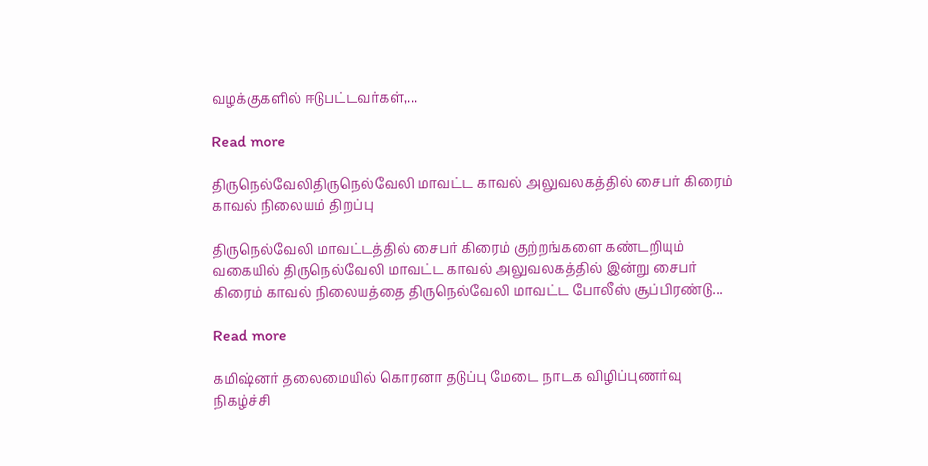வழக்குகளில் ஈடுபட்டவர்கள்,...

Read more

திருநெல்வேலிதிருநெல்வேலி மாவட்ட காவல் அலுவலகத்தில் சைபர் கிரைம் காவல் நிலையம் திறப்பு

திருநெல்வேலி மாவட்டத்தில் சைபர் கிரைம் குற்றங்களை கண்டறியும் வகையில் திருநெல்வேலி மாவட்ட காவல் அலுவலகத்தில் இன்று சைபர் கிரைம் காவல் நிலையத்தை திருநெல்வேலி மாவட்ட போலீஸ்‌‌‌ சூப்‌‌‌பிரண்‌‌‌டு...

Read more

கமிஷ்னர் தலைமையில் கொரனா தடுப்பு மேடை நாடக விழிப்புணர்வு நிகழ்ச்சி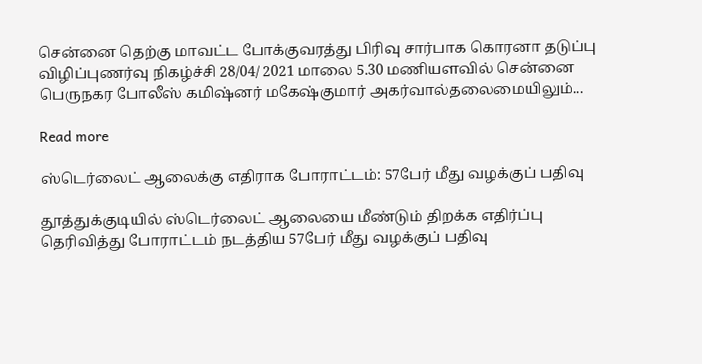சென்னை தெற்கு மாவட்ட போக்குவரத்து பிரிவு சார்பாக கொரனா தடுப்பு விழிப்புணர்வு நிகழ்ச்சி 28/04/ 2021 மாலை 5.30 மணியளவில் சென்னை பெருநகர போலீஸ்‌‌‌ கமிஷ்‌‌‌னர்‌‌‌ மகேஷ்‌‌‌குமார்‌‌‌ அகர்‌‌‌வால்‌‌‌தலைமையிலும்...

Read more

ஸ்டெர்லைட் ஆலைக்கு எதிராக போராட்டம்: 57பேர் மீது வழக்குப் பதிவு

தூத்துக்குடியில் ஸ்டெர்லைட் ஆலையை மீண்டும் திறக்க எதிர்ப்பு தெரிவித்து போராட்டம் நடத்திய 57பேர் மீது வழக்குப் பதிவு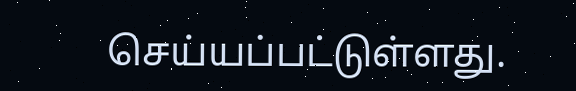செய்யப்பட்டுள்ளது.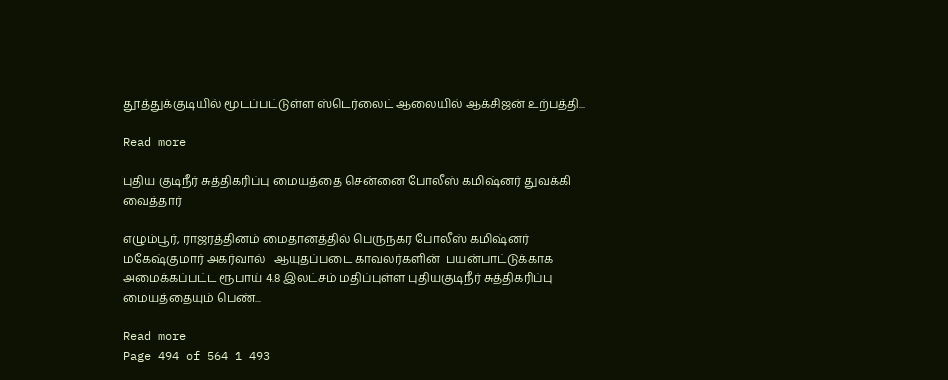தூத்துக்குடியில் மூடப்பட்டுள்ள ஸ்டெர்லைட் ஆலையில் ஆக்சிஜன் உற்பத்தி...

Read more

புதிய குடிநீர் சுத்திகரிப்பு மையத்தை சென்னை போலீஸ் கமிஷ்னர் துவக்கி வைத்தார்

எழும்பூர், ராஜரத்தினம் மைதானத்தில் பெருநகர போலீஸ் கமிஷ்னர்  மகேஷ்குமார் அகர்வால்   ஆயுதப்படை காவலர்‌‌‌களின்‌‌‌  பயன்பாட்டுக்காக அமைக்கப்பட்ட ரூபாய் 4.8 இலட்சம் மதிப்புள்ள புதியகுடிநீர் சுத்திகரிப்பு மையத்தையும் பெண்...

Read more
Page 494 of 564 1 493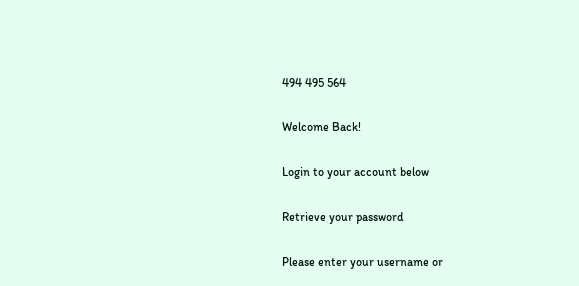494 495 564

Welcome Back!

Login to your account below

Retrieve your password

Please enter your username or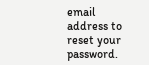email address to reset your password.